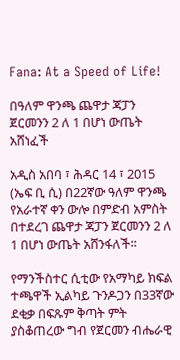Fana: At a Speed of Life!

በዓለም ዋንጫ ጨዋታ ጃፓን ጀርመንን 2 ለ 1 በሆነ ውጤት አሸነፈች

አዲስ አበባ ፣ ሕዳር 14 ፣ 2015 (ኤፍ ቢ ሲ) በ22ኛው ዓለም ዋንጫ የአራተኛ ቀን ውሎ በምድብ አምስት በተደረገ ጨዋታ ጃፓን ጀርመንን 2 ለ 1 በሆነ ውጤት አሸንፋለች፡፡

የማንችስተር ሲቲው የአማካይ ክፍል ተጫዋች ኢልካይ ጉንዶጋን በ33ኛው ደቂቃ በፍጹም ቅጣት ምት ያስቆጠረው ግብ የጀርመን ብሔራዊ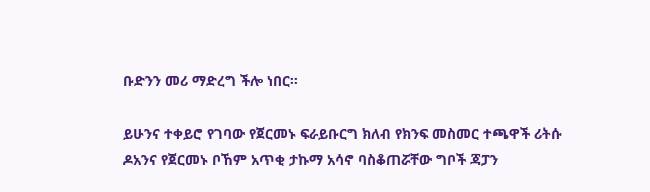ቡድንን መሪ ማድረግ ችሎ ነበር።

ይሁንና ተቀይሮ የገባው የጀርመኑ ፍራይቡርግ ክለብ የክንፍ መስመር ተጫዋች ሪትሱ ዶአንና የጀርመኑ ቦኸም አጥቂ ታኩማ አሳኖ ባስቆጠሯቸው ግቦች ጃፓን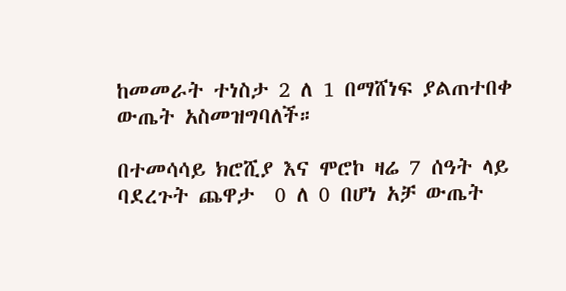ከመመራት ተነስታ 2 ለ 1 በማሸነፍ ያልጠተበቀ ውጤት አስመዝግባለች።

በተመሳሳይ ክሮሺያ እና ሞሮኮ ዛሬ 7 ሰዓት ላይ ባደረጉት ጨዋታ  0 ለ 0 በሆነ አቻ ውጤት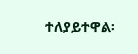ተለያይተዋል፡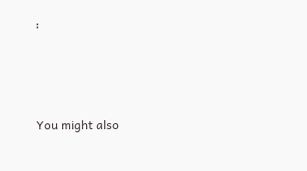፡



You might also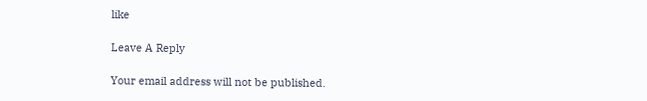like

Leave A Reply

Your email address will not be published.